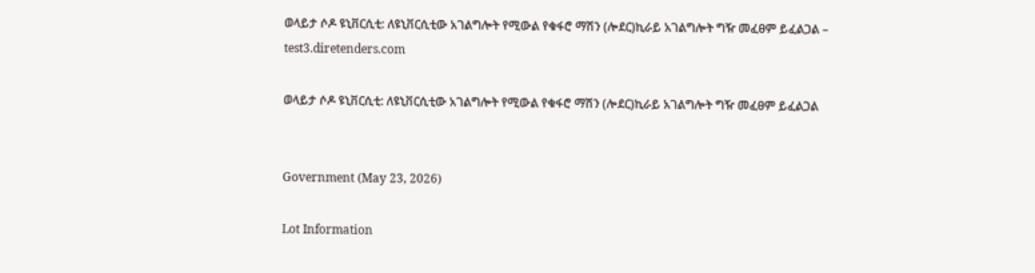ወላይታ ሶዶ ዩኒቨርሲቲ: ለዩኒቨርሲቲው አገልግሎት የሚውል የቁፋሮ ማሽን (ሎደር)ኪራይ አገልግሎት ግዥ መፈፀም ይፈልጋል – test3.diretenders.com

ወላይታ ሶዶ ዩኒቨርሲቲ: ለዩኒቨርሲቲው አገልግሎት የሚውል የቁፋሮ ማሽን (ሎደር)ኪራይ አገልግሎት ግዥ መፈፀም ይፈልጋል


Government (May 23, 2026)

Lot Information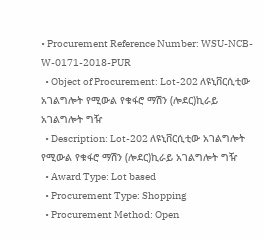• Procurement Reference Number: WSU-NCB-W-0171-2018-PUR
  • Object of Procurement: Lot-202 ለዩኒቨርሲቲው አገልግሎት የሚውል የቁፋሮ ማሽን (ሎደር)ኪራይ አገልግሎት ግዥ
  • Description: Lot-202 ለዩኒቨርሲቲው አገልግሎት የሚውል የቁፋሮ ማሽን (ሎደር)ኪራይ አገልግሎት ግዥ
  • Award Type: Lot based
  • Procurement Type: Shopping
  • Procurement Method: Open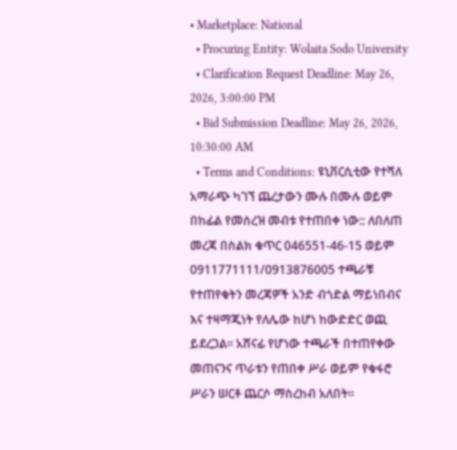• Marketplace: National
  • Procuring Entity: Wolaita Sodo University
  • Clarification Request Deadline: May 26, 2026, 3:00:00 PM
  • Bid Submission Deadline: May 26, 2026, 10:30:00 AM
  • Terms and Conditions: ዩኒቨርሲቲው የተሻለ አማራጭ ካገኘ ጨረታውን ሙሉ በሙሉ ወይም በከፊል የመሰረዝ መብቱ የተጠበቀ ነው:: ለበለጠ መረጃ በስልክ ቁጥር 046551-46-15 ወይም 0911771111/0913876005 ተጫራቹ የተጠየቁትን መረጃዎች አንድ ብጎድል ማይነበብና እና ተዛማጂነት የለሌው ከሆነ ከውድድር ወጪ ይደረጋል፡፡ አሸናፊ የሆነው ተጫራች በተጠየቀው መጠናንና ጥራቱን የጠበቀ ሥራ ወይም የቁፋሮ ሥራን ሠርቶ ጨርሶ ማስረከብ አለበት፡፡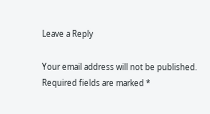Leave a Reply

Your email address will not be published. Required fields are marked *